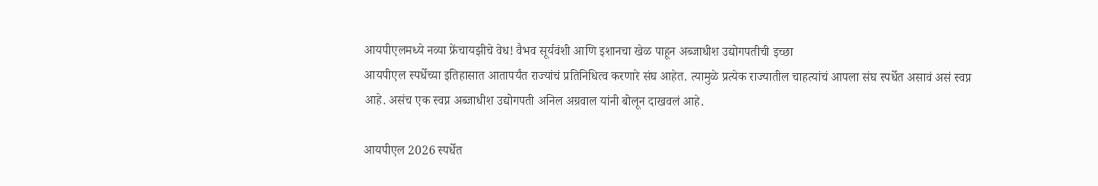आयपीएलमध्ये नव्या फ्रेंचायझीचे वेध! वैभव सूर्यवंशी आणि इशानचा खेळ पाहून अब्जाधीश उद्योगपतीची इच्छा
आयपीएल स्पर्धेच्या इतिहासात आतापर्यंत राज्यांचं प्रतिनिधित्व करणारे संघ आहेत. त्यामुळे प्रत्येक राज्यातील चाहत्यांचं आपला संघ स्पर्धेत असावं असं स्वप्न आहे. असंच एक स्वप्न अब्जाधीश उद्योगपती अनिल अग्रवाल यांनी बोलून दाखवलं आहे.

आयपीएल 2026 स्पर्धेत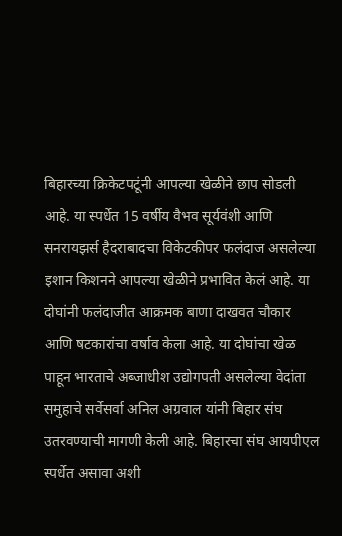बिहारच्या क्रिकेटपटूंनी आपल्या खेळीने छाप सोडली आहे. या स्पर्धेत 15 वर्षीय वैभव सूर्यवंशी आणि सनरायझर्स हैदराबादचा विकेटकीपर फलंदाज असलेल्या इशान किशनने आपल्या खेळीने प्रभावित केलं आहे. या दोघांनी फलंदाजीत आक्रमक बाणा दाखवत चौकार आणि षटकारांचा वर्षाव केला आहे. या दोघांचा खेळ पाहून भारताचे अब्जाधीश उद्योगपती असलेल्या वेदांता समुहाचे सर्वेसर्वा अनिल अग्रवाल यांनी बिहार संघ उतरवण्याची मागणी केली आहे. बिहारचा संघ आयपीएल स्पर्धेत असावा अशी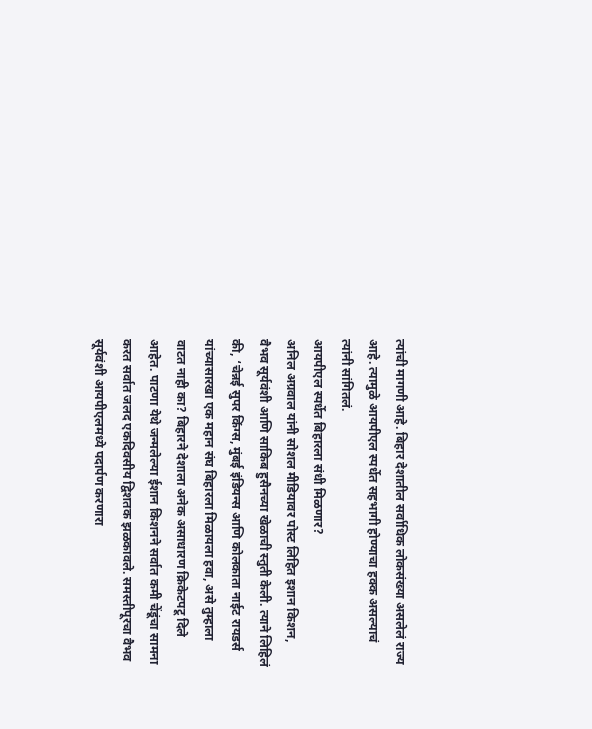त्यांची मागणी आहे. बिहार देशातील सर्वाधिक लोकसंख्या असलेलं राज्य आहे. त्यामुळे आयपीएल स्पर्धेत सहभागी होण्याचा हक्क असल्याचं त्यांनी सांगितलं.
आयपीएल स्पर्धेत बिहारला संधी मिळणार?
अनिल अग्रवाल यांनी सोशल मीडियावर पोस्ट लिहित इशान किशन, वैभव सूर्यवंशी आणि साकिब हुसैनच्या खेळाची स्तुती केली. त्याने लिहिलं की, ‘चेन्नई सुपर किंग्स, मुंबई इंडियन्स आणि कोलकाता नाईट रायडर्स यांच्यासारखा एक महान संघ बिहारला मिळायला हवा, असे तुम्हाला वाटत नाही का? बिहारने देशाला अनेक असाधारण क्रिकेटपटू दिले आहेत. पाटणा येथे जन्मलेल्या ईशान किशनने सर्वात कमी चेंडूंचा सामना करत सर्वात जलद एकदिवसीय द्विशतक झळकावले. समस्तीपूरचा वैभव सूर्यवंशी आयपीएलमध्ये पदार्पण करणारा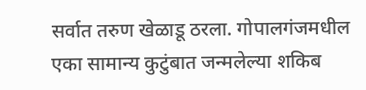सर्वात तरुण खेळाडू ठरला. गोपालगंजमधील एका सामान्य कुटुंबात जन्मलेल्या शकिब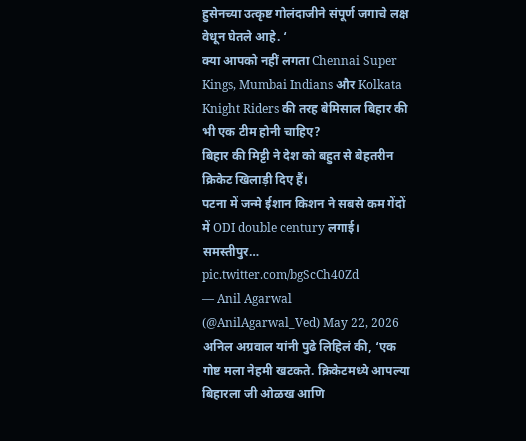हुसेनच्या उत्कृष्ट गोलंदाजीने संपूर्ण जगाचे लक्ष वेधून घेतले आहे. ‘
क्या आपको नहीं लगता Chennai Super Kings, Mumbai Indians और Kolkata Knight Riders की तरह बेमिसाल बिहार की भी एक टीम होनी चाहिए?
बिहार की मिट्टी ने देश को बहुत से बेहतरीन क्रिकेट खिलाड़ी दिए हैं।
पटना में जन्मे ईशान किशन ने सबसे कम गेंदों में ODI double century लगाई। समस्तीपुर… pic.twitter.com/bgScCh40Zd
— Anil Agarwal (@AnilAgarwal_Ved) May 22, 2026
अनिल अग्रवाल यांनी पुढे लिहिलं की, ‘एक गोष्ट मला नेहमी खटकते. क्रिकेटमध्ये आपल्या बिहारला जी ओळख आणि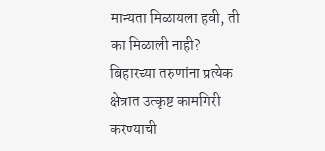मान्यता मिळायला हवी, ती का मिळाली नाही? बिहारच्या तरुणांना प्रत्येक क्षेत्रात उत्कृष्ट कामगिरी करण्याची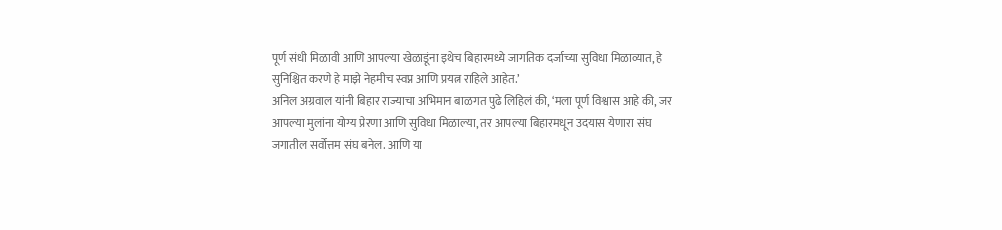पूर्ण संधी मिळावी आणि आपल्या खेळाडूंना इथेच बिहारमध्ये जागतिक दर्जाच्या सुविधा मिळाव्यात, हे सुनिश्चित करणे हे माझे नेहमीच स्वप्न आणि प्रयत्न राहिले आहेत.’
अनिल अग्रवाल यांनी बिहार राज्याचा अभिमान बाळगत पुढे लिहिलं की, ‘मला पूर्ण विश्वास आहे की, जर आपल्या मुलांना योग्य प्रेरणा आणि सुविधा मिळाल्या, तर आपल्या बिहारमधून उदयास येणारा संघ जगातील सर्वोत्तम संघ बनेल. आणि या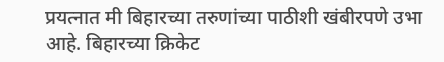प्रयत्नात मी बिहारच्या तरुणांच्या पाठीशी खंबीरपणे उभा आहे. बिहारच्या क्रिकेट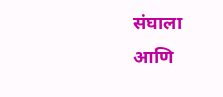संघाला आणि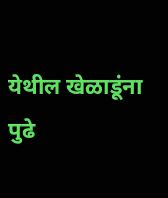येथील खेळाडूंना पुढे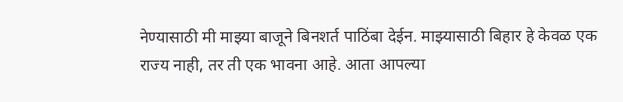नेण्यासाठी मी माझ्या बाजूने बिनशर्त पाठिंबा देईन. माझ्यासाठी बिहार हे केवळ एक राज्य नाही, तर ती एक भावना आहे. आता आपल्या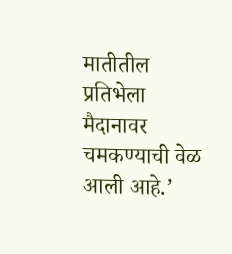मातीतील प्रतिभेला मैदानावर चमकण्याची वेळ आली आहे.’